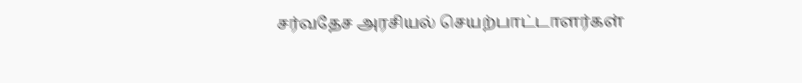சர்வதேச அரசியல் செயற்பாட்டாளர்கள்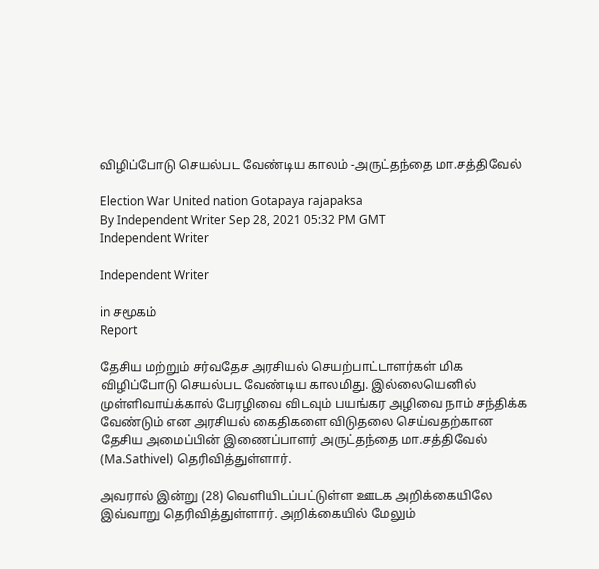விழிப்போடு செயல்பட வேண்டிய காலம் -அருட்தந்தை மா.சத்திவேல்

Election War United nation Gotapaya rajapaksa
By Independent Writer Sep 28, 2021 05:32 PM GMT
Independent Writer

Independent Writer

in சமூகம்
Report

தேசிய மற்றும் சர்வதேச அரசியல் செயற்பாட்டாளர்கள் மிக விழிப்போடு செயல்பட வேண்டிய காலமிது. இல்லையெனில் முள்ளிவாய்க்கால் பேரழிவை விடவும் பயங்கர அழிவை நாம் சந்திக்க வேண்டும் என அரசியல் கைதிகளை விடுதலை செய்வதற்கான தேசிய அமைப்பின் இணைப்பாளர் அருட்தந்தை மா.சத்திவேல் (Ma.Sathivel) தெரிவித்துள்ளார்.

அவரால் இன்று (28) வெளியிடப்பட்டுள்ள ஊடக அறிக்கையிலே இவ்வாறு தெரிவித்துள்ளார். அறிக்கையில் மேலும்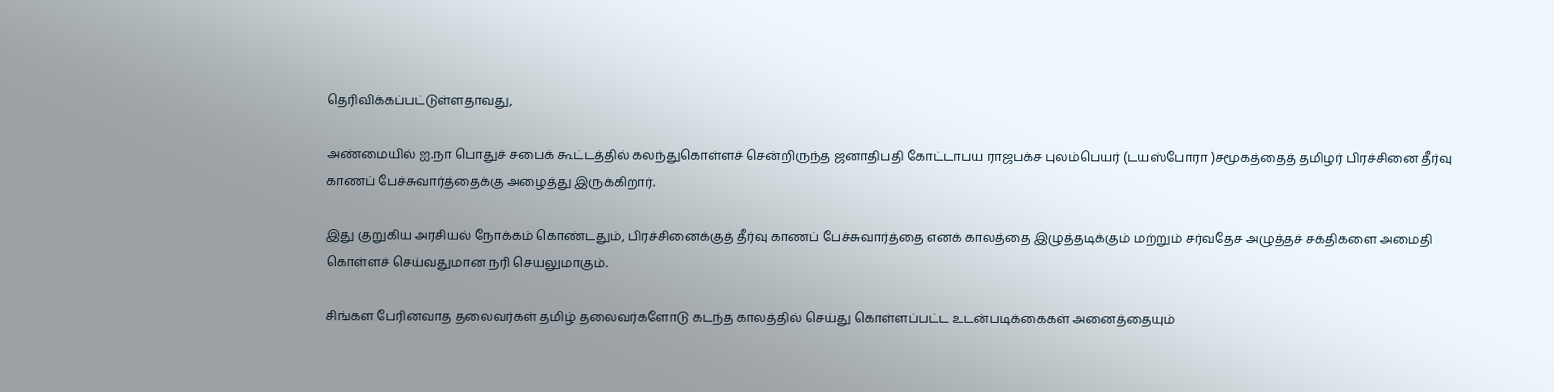தெரிவிக்கப்பட்டுள்ளதாவது,

அண்மையில் ஐ.நா பொதுச் சபைக் கூட்டத்தில் கலந்துகொள்ளச் சென்றிருந்த ஜனாதிபதி கோட்டாபய ராஜபக்ச புலம்பெயர் (டயஸ்போரா )சமூகத்தைத் தமிழர் பிரச்சினை தீர்வு காணப் பேச்சுவார்த்தைக்கு அழைத்து இருக்கிறார்.

இது குறுகிய அரசியல் நோக்கம் கொண்டதும், பிரச்சினைக்குத் தீர்வு காணப் பேச்சுவார்த்தை எனக் காலத்தை இழுத்தடிக்கும் மற்றும் சர்வதேச அழுத்தச் சக்திகளை அமைதி கொள்ளச் செய்வதுமான நரி செயலுமாகும்.

சிங்கள பேரினவாத தலைவர்கள் தமிழ் தலைவர்களோடு கடந்த காலத்தில் செய்து கொள்ளப்பட்ட உடன்படிக்கைகள் அனைத்தையும்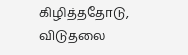கிழித்ததோடு, விடுதலை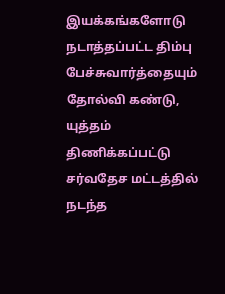இயக்கங்களோடு நடாத்தப்பட்ட திம்பு பேச்சுவார்த்தையும் தோல்வி கண்டு, யுத்தம் திணிக்கப்பட்டு சர்வதேச மட்டத்தில் நடந்த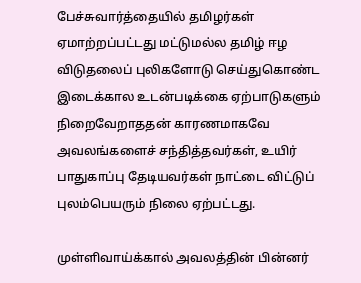பேச்சுவார்த்தையில் தமிழர்கள் ஏமாற்றப்பட்டது மட்டுமல்ல தமிழ் ஈழ விடுதலைப் புலிகளோடு செய்துகொண்ட இடைக்கால உடன்படிக்கை ஏற்பாடுகளும் நிறைவேறாததன் காரணமாகவே அவலங்களைச் சந்தித்தவர்கள், உயிர் பாதுகாப்பு தேடியவர்கள் நாட்டை விட்டுப் புலம்பெயரும் நிலை ஏற்பட்டது.

முள்ளிவாய்க்கால் அவலத்தின் பின்னர்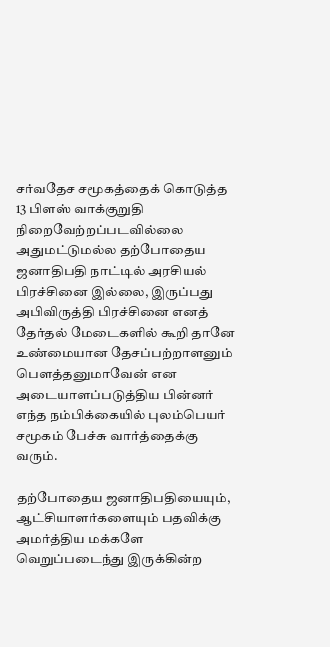சர்வதேச சமூகத்தைக் கொடுத்த 13 பிளஸ் வாக்குறுதி நிறைவேற்றப்படவில்லை அதுமட்டுமல்ல தற்போதைய ஜனாதிபதி நாட்டில் அரசியல் பிரச்சினை இல்லை, இருப்பது அபிவிருத்தி பிரச்சினை எனத் தேர்தல் மேடைகளில் கூறி தானே உண்மையான தேசப்பற்றாளனும் பௌத்தனுமாவேன் என அடையாளப்படுத்திய பின்னர் எந்த நம்பிக்கையில் புலம்பெயர் சமூகம் பேச்சு வார்த்தைக்கு வரும்.

தற்போதைய ஜனாதிபதியையும், ஆட்சியாளர்களையும் பதவிக்கு அமர்த்திய மக்களே வெறுப்படைந்து இருக்கின்ற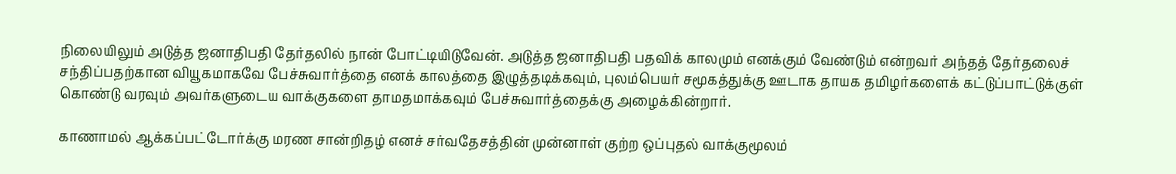நிலையிலும் அடுத்த ஜனாதிபதி தேர்தலில் நான் போட்டியிடுவேன். அடுத்த ஜனாதிபதி பதவிக் காலமும் எனக்கும் வேண்டும் என்றவர் அந்தத் தேர்தலைச் சந்திப்பதற்கான வியூகமாகவே பேச்சுவார்த்தை எனக் காலத்தை இழுத்தடிக்கவும், புலம்பெயர் சமூகத்துக்கு ஊடாக தாயக தமிழர்களைக் கட்டுப்பாட்டுக்குள் கொண்டு வரவும் அவர்களுடைய வாக்குகளை தாமதமாக்கவும் பேச்சுவார்த்தைக்கு அழைக்கின்றார்.

காணாமல் ஆக்கப்பட்டோர்க்கு மரண சான்றிதழ் எனச் சர்வதேசத்தின் முன்னாள் குற்ற ஒப்புதல் வாக்குமூலம்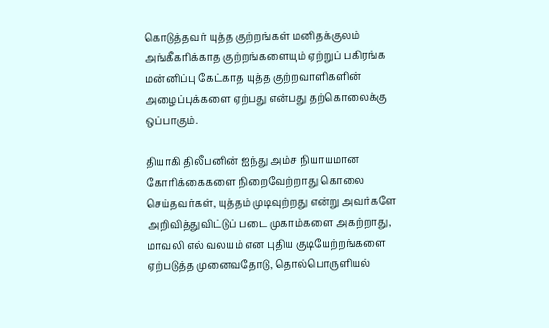கொடுத்தவர் யுத்த குற்றங்கள் மனிதக்குலம் அங்கீகரிக்காத குற்றங்களையும் ஏற்றுப் பகிரங்க மன்னிப்பு கேட்காத யுத்த குற்றவாளிகளின் அழைப்புக்களை ஏற்பது என்பது தற்கொலைக்கு ஒப்பாகும்.

தியாகி திலீபனின் ஐந்து அம்ச நியாயமான கோரிக்கைகளை நிறைவேற்றாது கொலை செய்தவர்கள், யுத்தம் முடிவுற்றது என்று அவர்களே அறிவித்துவிட்டுப் படை முகாம்களை அகற்றாது, மாவலி எல் வலயம் என புதிய குடியேற்றங்களை ஏற்படுத்த முனைவதோடு, தொல்பொருளியல்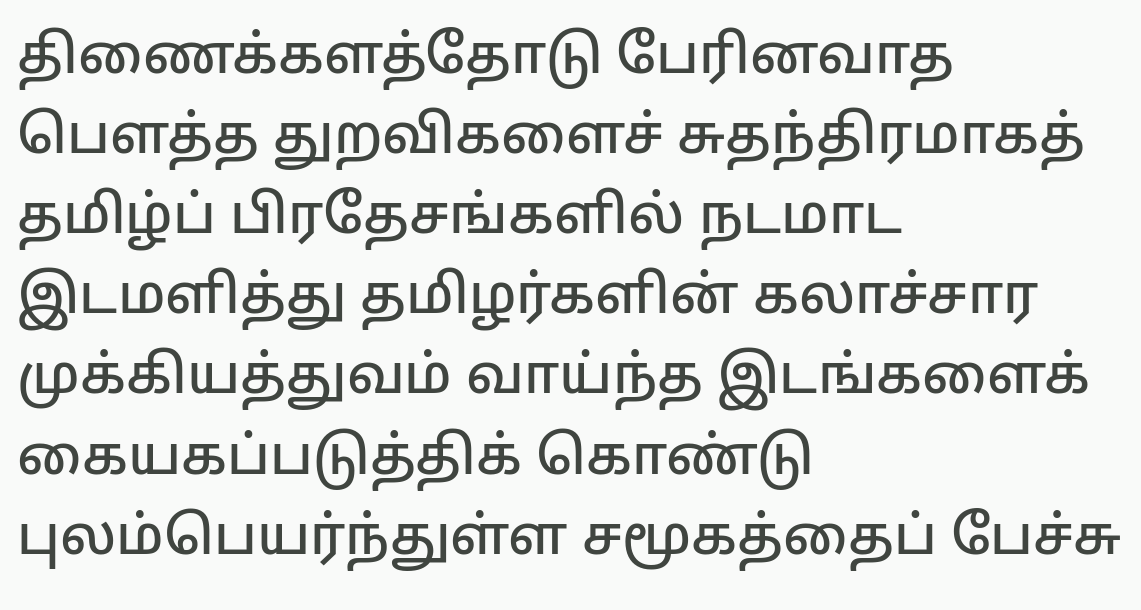திணைக்களத்தோடு பேரினவாத பௌத்த துறவிகளைச் சுதந்திரமாகத் தமிழ்ப் பிரதேசங்களில் நடமாட இடமளித்து தமிழர்களின் கலாச்சார முக்கியத்துவம் வாய்ந்த இடங்களைக் கையகப்படுத்திக் கொண்டு புலம்பெயர்ந்துள்ள சமூகத்தைப் பேச்சு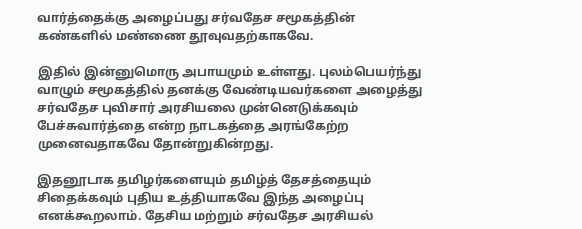வார்த்தைக்கு அழைப்பது சர்வதேச சமூகத்தின் கண்களில் மண்ணை தூவுவதற்காகவே.

இதில் இன்னுமொரு அபாயமும் உள்ளது. புலம்பெயர்ந்து வாழும் சமூகத்தில் தனக்கு வேண்டியவர்களை அழைத்து சர்வதேச புவிசார் அரசியலை முன்னெடுக்கவும் பேச்சுவார்த்தை என்ற நாடகத்தை அரங்கேற்ற முனைவதாகவே தோன்றுகின்றது.

இதனூடாக தமிழர்களையும் தமிழ்த் தேசத்தையும் சிதைக்கவும் புதிய உத்தியாகவே இந்த அழைப்பு எனக்கூறலாம். தேசிய மற்றும் சர்வதேச அரசியல்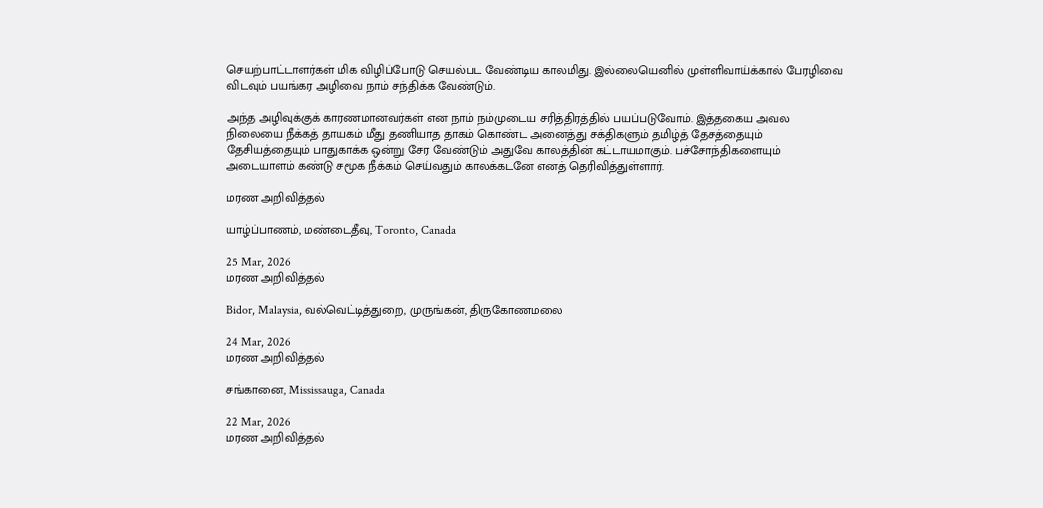செயற்பாட்டாளர்கள் மிக விழிப்போடு செயல்பட வேண்டிய காலமிது. இல்லையெனில் முள்ளிவாய்க்கால் பேரழிவை விடவும் பயங்கர அழிவை நாம் சந்திக்க வேண்டும்.

அந்த அழிவுக்குக் காரணமானவர்கள் என நாம் நம்முடைய சரித்திரத்தில் பயப்படுவோம். இத்தகைய அவல நிலையை நீக்கத் தாயகம் மீது தணியாத தாகம் கொண்ட அனைத்து சக்திகளும் தமிழ்த் தேசத்தையும் தேசியத்தையும் பாதுகாக்க ஒன்று சேர வேண்டும் அதுவே காலத்தின் கட்டாயமாகும். பச்சோந்திகளையும் அடையாளம் கண்டு சமூக நீக்கம் செய்வதும் காலக்கடனே எனத் தெரிவித்துள்ளார்.

மரண அறிவித்தல்

யாழ்ப்பாணம், மண்டைதீவு, Toronto, Canada

25 Mar, 2026
மரண அறிவித்தல்

Bidor, Malaysia, வல்வெட்டித்துறை, முருங்கன், திருகோணமலை

24 Mar, 2026
மரண அறிவித்தல்

சங்கானை, Mississauga, Canada

22 Mar, 2026
மரண அறிவித்தல்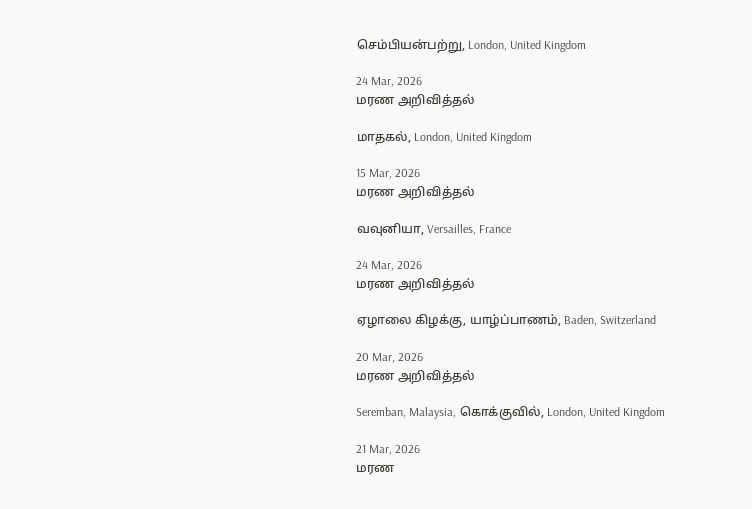செம்பியன்பற்று, London, United Kingdom

24 Mar, 2026
மரண அறிவித்தல்

மாதகல், London, United Kingdom

15 Mar, 2026
மரண அறிவித்தல்

வவுனியா, Versailles, France

24 Mar, 2026
மரண அறிவித்தல்

ஏழாலை கிழக்கு, யாழ்ப்பாணம், Baden, Switzerland

20 Mar, 2026
மரண அறிவித்தல்

Seremban, Malaysia, கொக்குவில், London, United Kingdom

21 Mar, 2026
மரண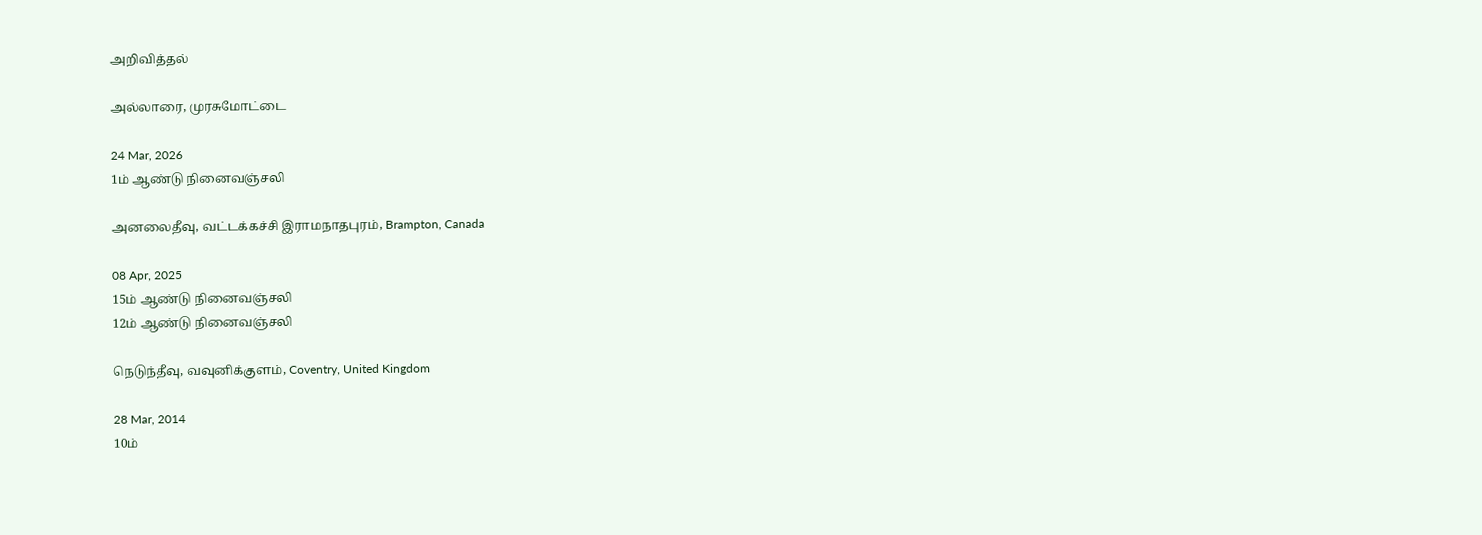அறிவித்தல்

அல்லாரை, முரசுமோட்டை

24 Mar, 2026
1ம் ஆண்டு நினைவஞ்சலி

அனலைதீவு, வட்டக்கச்சி இராமநாதபுரம், Brampton, Canada

08 Apr, 2025
15ம் ஆண்டு நினைவஞ்சலி
12ம் ஆண்டு நினைவஞ்சலி

நெடுந்தீவு, வவுனிக்குளம், Coventry, United Kingdom

28 Mar, 2014
10ம்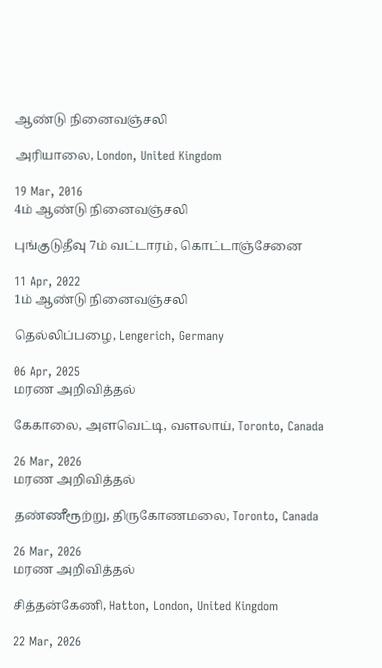ஆண்டு நினைவஞ்சலி

அரியாலை, London, United Kingdom

19 Mar, 2016
4ம் ஆண்டு நினைவஞ்சலி

புங்குடுதீவு 7ம் வட்டாரம், கொட்டாஞ்சேனை

11 Apr, 2022
1ம் ஆண்டு நினைவஞ்சலி

தெல்லிப்பழை, Lengerich, Germany

06 Apr, 2025
மரண அறிவித்தல்

கேகாலை, அளவெட்டி, வளலாய், Toronto, Canada

26 Mar, 2026
மரண அறிவித்தல்

தண்ணீரூற்று, திருகோணமலை, Toronto, Canada

26 Mar, 2026
மரண அறிவித்தல்

சித்தன்கேணி, Hatton, London, United Kingdom

22 Mar, 2026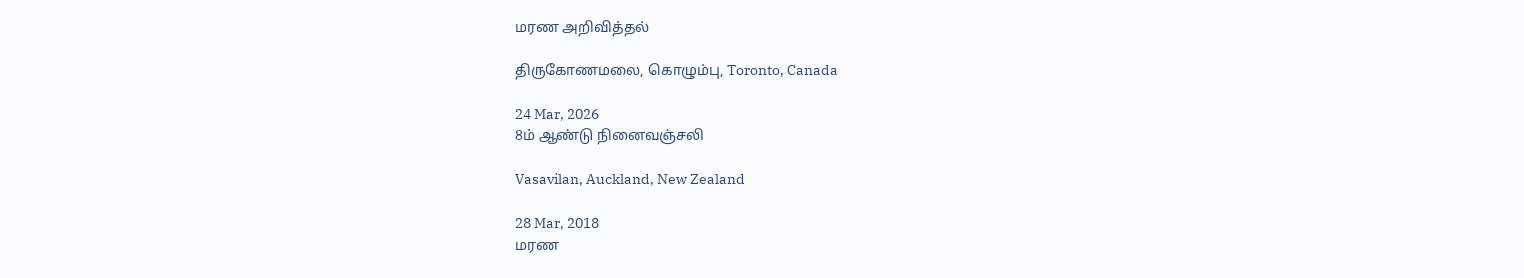மரண அறிவித்தல்

திருகோணமலை, கொழும்பு, Toronto, Canada

24 Mar, 2026
8ம் ஆண்டு நினைவஞ்சலி

Vasavilan, Auckland, New Zealand

28 Mar, 2018
மரண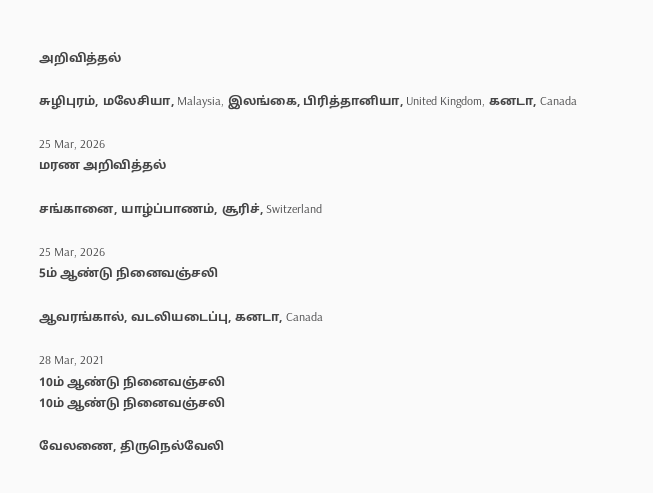அறிவித்தல்

சுழிபுரம், மலேசியா, Malaysia, இலங்கை, பிரித்தானியா, United Kingdom, கனடா, Canada

25 Mar, 2026
மரண அறிவித்தல்

சங்கானை, யாழ்ப்பாணம், சூரிச், Switzerland

25 Mar, 2026
5ம் ஆண்டு நினைவஞ்சலி

ஆவரங்கால், வடலியடைப்பு, கனடா, Canada

28 Mar, 2021
10ம் ஆண்டு நினைவஞ்சலி
10ம் ஆண்டு நினைவஞ்சலி

வேலணை, திருநெல்வேலி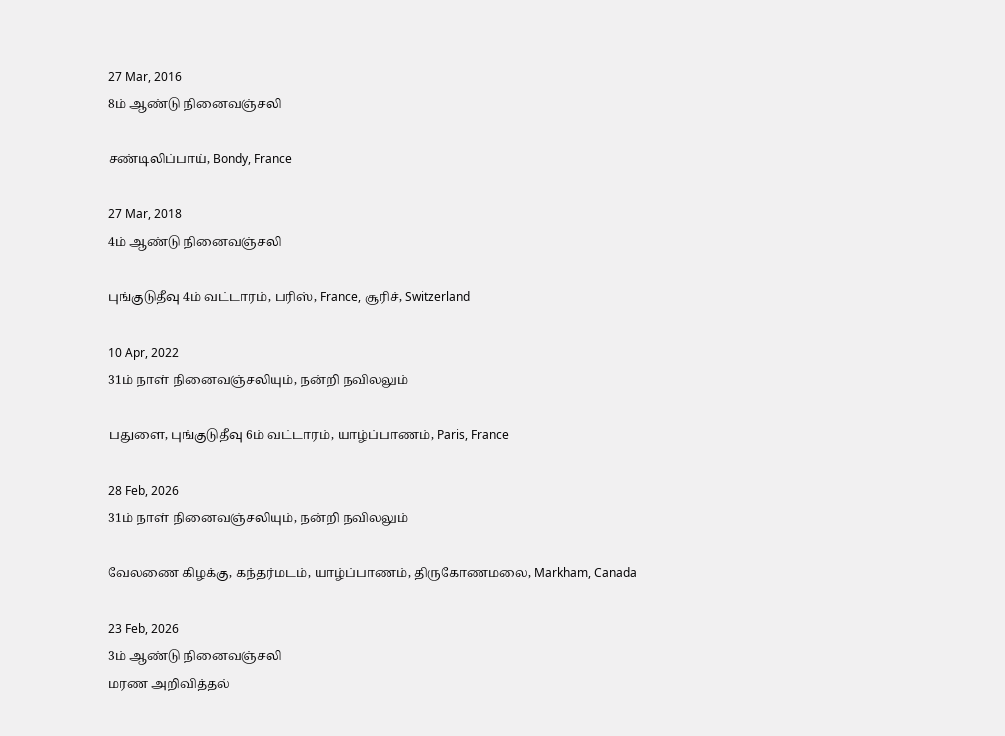27 Mar, 2016
8ம் ஆண்டு நினைவஞ்சலி

சண்டிலிப்பாய், Bondy, France

27 Mar, 2018
4ம் ஆண்டு நினைவஞ்சலி

புங்குடுதீவு 4ம் வட்டாரம், பரிஸ், France, சூரிச், Switzerland

10 Apr, 2022
31ம் நாள் நினைவஞ்சலியும், நன்றி நவிலலும்

பதுளை, புங்குடுதீவு 6ம் வட்டாரம், யாழ்ப்பாணம், Paris, France

28 Feb, 2026
31ம் நாள் நினைவஞ்சலியும், நன்றி நவிலலும்

வேலணை கிழக்கு, கந்தர்மடம், யாழ்ப்பாணம், திருகோணமலை, Markham, Canada

23 Feb, 2026
3ம் ஆண்டு நினைவஞ்சலி
மரண அறிவித்தல்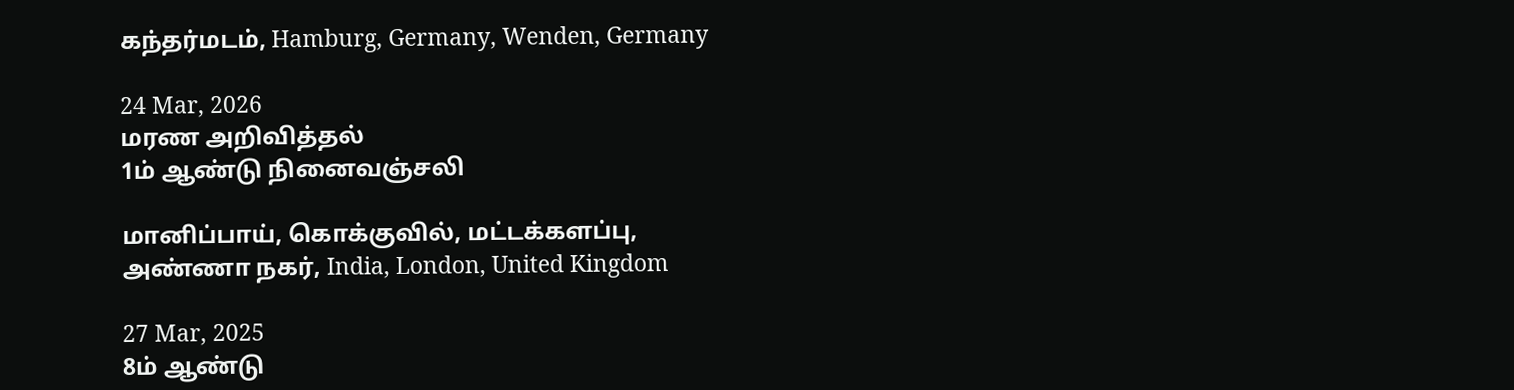கந்தர்மடம், Hamburg, Germany, Wenden, Germany

24 Mar, 2026
மரண அறிவித்தல்
1ம் ஆண்டு நினைவஞ்சலி

மானிப்பாய், கொக்குவில், மட்டக்களப்பு, அண்ணா நகர், India, London, United Kingdom

27 Mar, 2025
8ம் ஆண்டு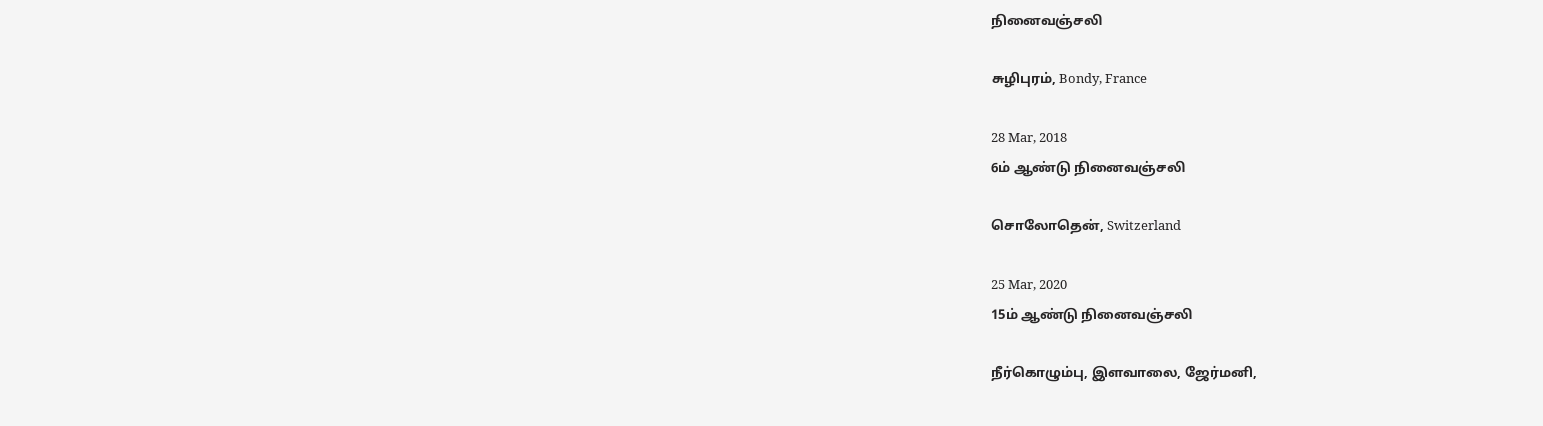நினைவஞ்சலி

சுழிபுரம், Bondy, France

28 Mar, 2018
6ம் ஆண்டு நினைவஞ்சலி

சொலோதென், Switzerland

25 Mar, 2020
15ம் ஆண்டு நினைவஞ்சலி

நீர்கொழும்பு, இளவாலை, ஜேர்மனி,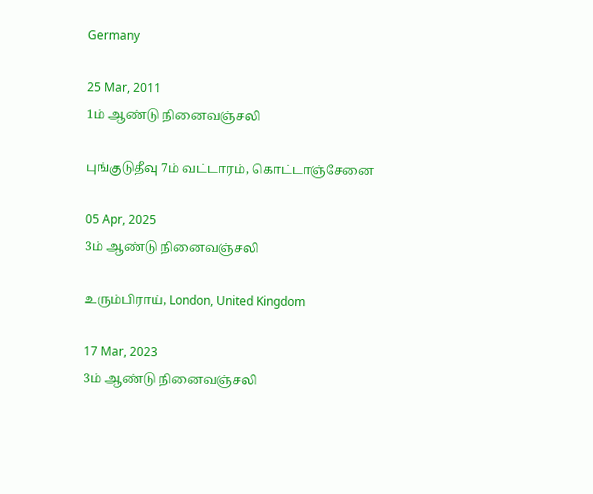Germany

25 Mar, 2011
1ம் ஆண்டு நினைவஞ்சலி

புங்குடுதீவு 7ம் வட்டாரம், கொட்டாஞ்சேனை

05 Apr, 2025
3ம் ஆண்டு நினைவஞ்சலி

உரும்பிராய், London, United Kingdom

17 Mar, 2023
3ம் ஆண்டு நினைவஞ்சலி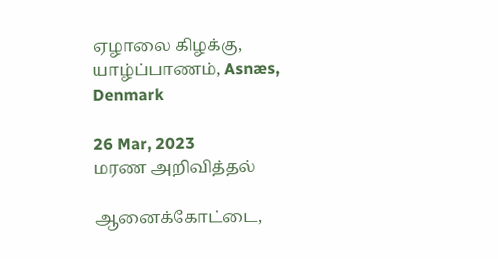ஏழாலை கிழக்கு, யாழ்ப்பாணம், Asnæs, Denmark

26 Mar, 2023
மரண அறிவித்தல்

ஆனைக்கோட்டை,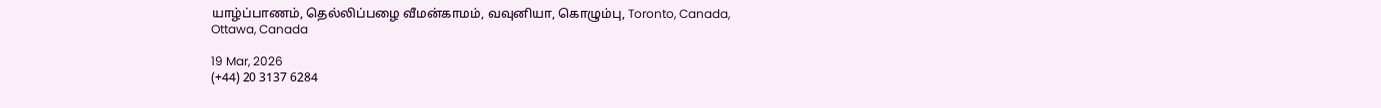யாழ்ப்பாணம், தெல்லிப்பழை வீமன்காமம், வவுனியா, கொழும்பு, Toronto, Canada, Ottawa, Canada

19 Mar, 2026
(+44) 20 3137 6284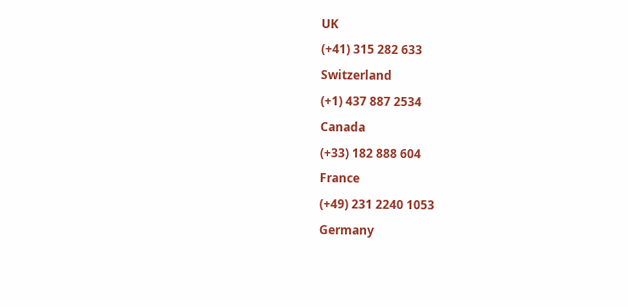UK
(+41) 315 282 633
Switzerland
(+1) 437 887 2534
Canada
(+33) 182 888 604
France
(+49) 231 2240 1053
Germany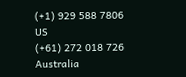(+1) 929 588 7806
US
(+61) 272 018 726
Australia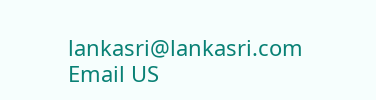lankasri@lankasri.com
Email US